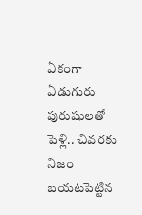ఏకంగా ఏడుగురు పురుషులతో పెళ్లి.. చివరకు నిజం బయటపెట్టిన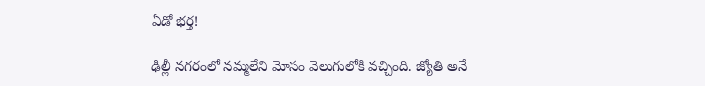ఏడో భర్త!

ఢిల్లీ నగరంలో నమ్మలేని మోసం వెలుగులోకి వచ్చింది. జ్యోతి అనే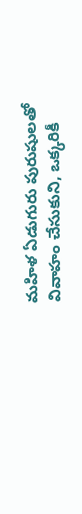మహిళ ఏడుగురు పురుషులతో వివాహం చేసుకుని, ఒక్కరికీ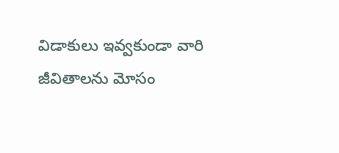విడాకులు ఇవ్వకుండా వారి జీవితాలను మోసం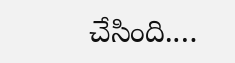చేసింది.…